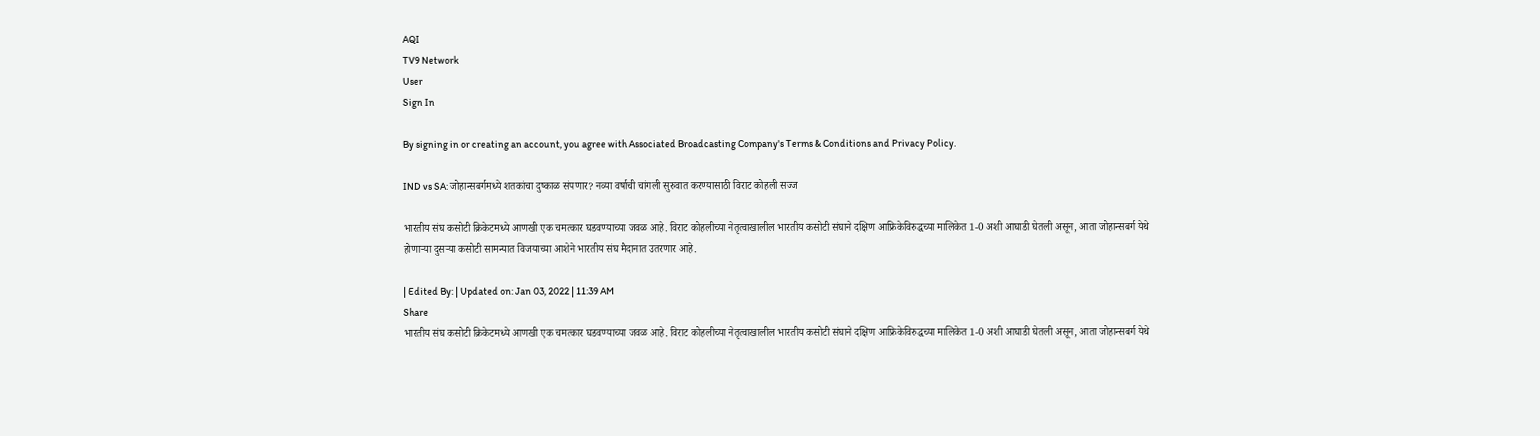AQI
TV9 Network
User
Sign In

By signing in or creating an account, you agree with Associated Broadcasting Company's Terms & Conditions and Privacy Policy.

IND vs SA: जोहान्सबर्गमध्ये शतकांचा दुष्काळ संपणार? नव्या वर्षाची चांगली सुरुवात करण्यासाठी विराट कोहली सज्ज

भारतीय संघ कसोटी क्रिकेटमध्ये आणखी एक चमत्कार घडवण्याच्या जवळ आहे. विराट कोहलीच्या नेतृत्वाखालील भारतीय कसोटी संघाने दक्षिण आफ्रिकेविरुद्धच्या मालिकेत 1-0 अशी आघाडी घेतली असून, आता जोहान्सबर्ग येथे होणाऱ्या दुसऱ्या कसोटी सामन्यात विजयाच्या आशेने भारतीय संघ मैदानात उतरणार आहे.

| Edited By: | Updated on: Jan 03, 2022 | 11:39 AM
Share
भारतीय संघ कसोटी क्रिकेटमध्ये आणखी एक चमत्कार घडवण्याच्या जवळ आहे. विराट कोहलीच्या नेतृत्वाखालील भारतीय कसोटी संघाने दक्षिण आफ्रिकेविरुद्धच्या मालिकेत 1-0 अशी आघाडी घेतली असून, आता जोहान्सबर्ग येथे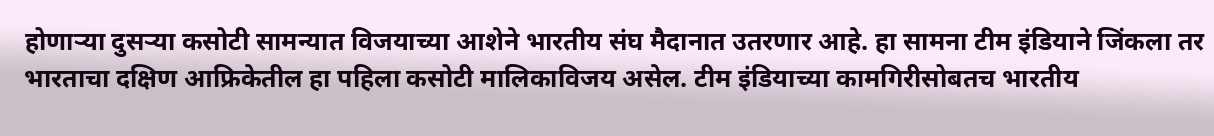होणाऱ्या दुसऱ्या कसोटी सामन्यात विजयाच्या आशेने भारतीय संघ मैदानात उतरणार आहे. हा सामना टीम इंडियाने जिंकला तर भारताचा दक्षिण आफ्रिकेतील हा पहिला कसोटी मालिकाविजय असेल. टीम इंडियाच्या कामगिरीसोबतच भारतीय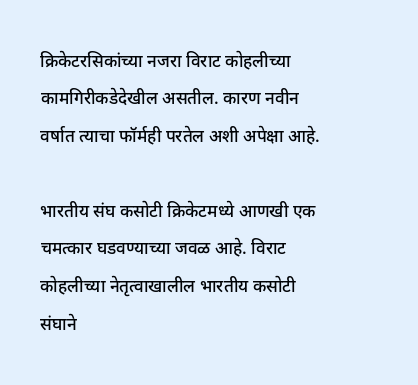क्रिकेटरसिकांच्या नजरा विराट कोहलीच्या कामगिरीकडेदेखील असतील. कारण नवीन वर्षात त्याचा फॉर्मही परतेल अशी अपेक्षा आहे.

भारतीय संघ कसोटी क्रिकेटमध्ये आणखी एक चमत्कार घडवण्याच्या जवळ आहे. विराट कोहलीच्या नेतृत्वाखालील भारतीय कसोटी संघाने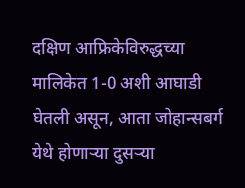दक्षिण आफ्रिकेविरुद्धच्या मालिकेत 1-0 अशी आघाडी घेतली असून, आता जोहान्सबर्ग येथे होणाऱ्या दुसऱ्या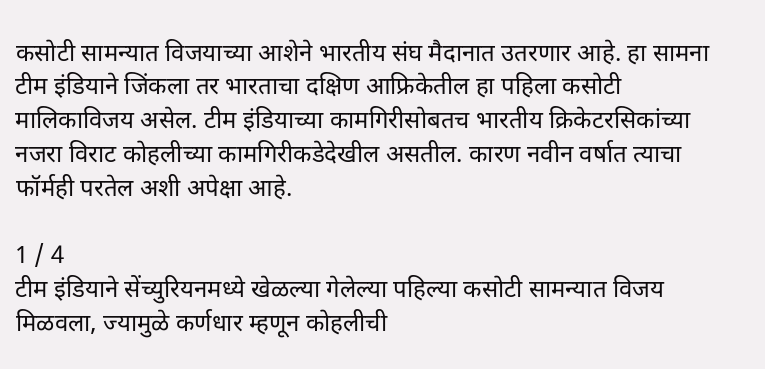कसोटी सामन्यात विजयाच्या आशेने भारतीय संघ मैदानात उतरणार आहे. हा सामना टीम इंडियाने जिंकला तर भारताचा दक्षिण आफ्रिकेतील हा पहिला कसोटी मालिकाविजय असेल. टीम इंडियाच्या कामगिरीसोबतच भारतीय क्रिकेटरसिकांच्या नजरा विराट कोहलीच्या कामगिरीकडेदेखील असतील. कारण नवीन वर्षात त्याचा फॉर्मही परतेल अशी अपेक्षा आहे.

1 / 4
टीम इंडियाने सेंच्युरियनमध्ये खेळल्या गेलेल्या पहिल्या कसोटी सामन्यात विजय मिळवला, ज्यामुळे कर्णधार म्हणून कोहलीची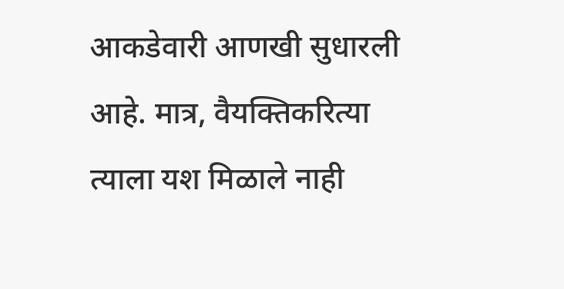आकडेवारी आणखी सुधारली आहे. मात्र, वैयक्तिकरित्या त्याला यश मिळाले नाही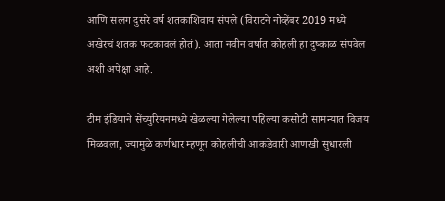आणि सलग दुसरे वर्ष शतकाशिवाय संपले (विराटने नोव्हेंबर 2019 मध्ये अखेरचं शतक फटकावलं होतं). आता नवीन वर्षात कोहली हा दुष्काळ संपवेल अशी अपेक्षा आहे.

टीम इंडियाने सेंच्युरियनमध्ये खेळल्या गेलेल्या पहिल्या कसोटी सामन्यात विजय मिळवला, ज्यामुळे कर्णधार म्हणून कोहलीची आकडेवारी आणखी सुधारली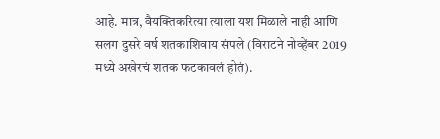आहे. मात्र, वैयक्तिकरित्या त्याला यश मिळाले नाही आणि सलग दुसरे वर्ष शतकाशिवाय संपले (विराटने नोव्हेंबर 2019 मध्ये अखेरचं शतक फटकावलं होतं).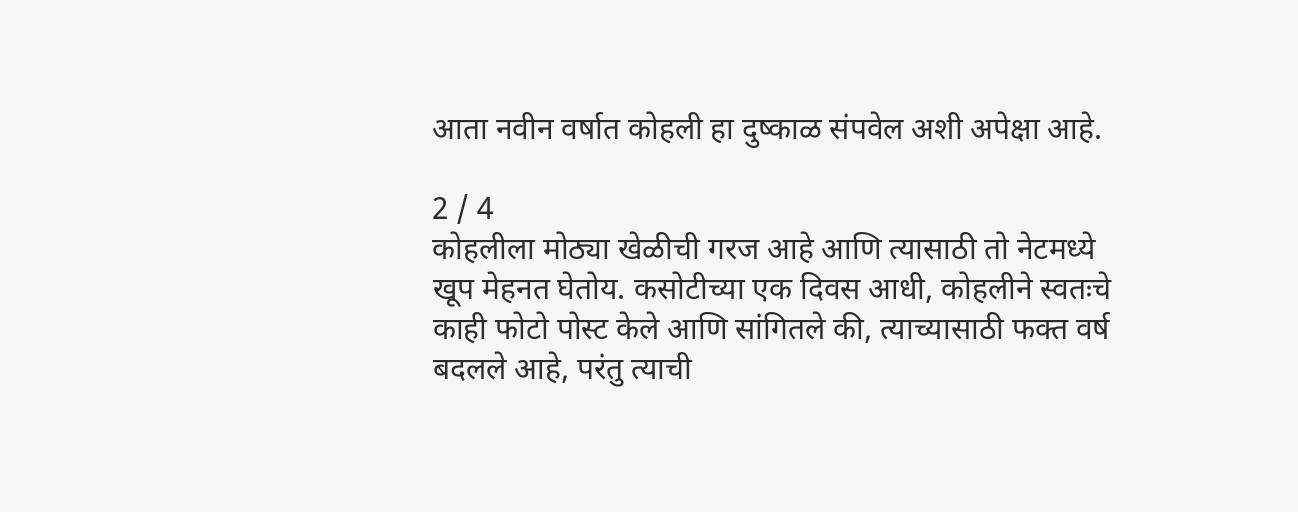आता नवीन वर्षात कोहली हा दुष्काळ संपवेल अशी अपेक्षा आहे.

2 / 4
कोहलीला मोठ्या खेळीची गरज आहे आणि त्यासाठी तो नेटमध्ये खूप मेहनत घेतोय. कसोटीच्या एक दिवस आधी, कोहलीने स्वतःचे काही फोटो पोस्ट केले आणि सांगितले की, त्याच्यासाठी फक्त वर्ष बदलले आहे, परंतु त्याची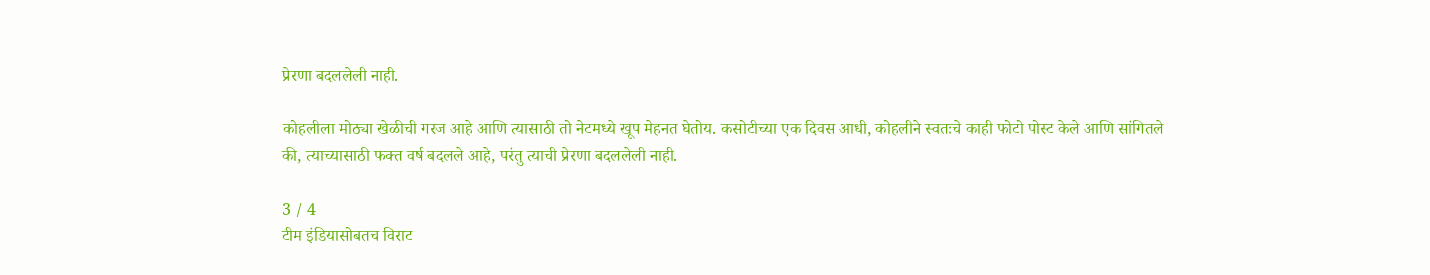प्रेरणा बदललेली नाही.

कोहलीला मोठ्या खेळीची गरज आहे आणि त्यासाठी तो नेटमध्ये खूप मेहनत घेतोय. कसोटीच्या एक दिवस आधी, कोहलीने स्वतःचे काही फोटो पोस्ट केले आणि सांगितले की, त्याच्यासाठी फक्त वर्ष बदलले आहे, परंतु त्याची प्रेरणा बदललेली नाही.

3 / 4
टीम इंडियासोबतच विराट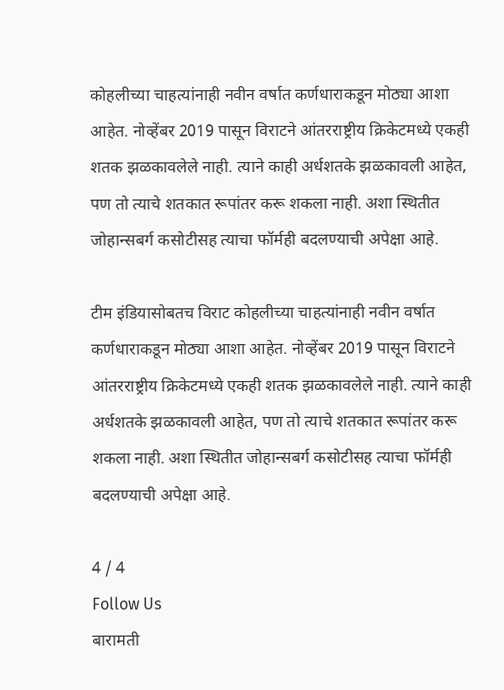कोहलीच्या चाहत्यांनाही नवीन वर्षात कर्णधाराकडून मोठ्या आशा आहेत. नोव्हेंबर 2019 पासून विराटने आंतरराष्ट्रीय क्रिकेटमध्ये एकही शतक झळकावलेले नाही. त्याने काही अर्धशतके झळकावली आहेत, पण तो त्याचे शतकात रूपांतर करू शकला नाही. अशा स्थितीत जोहान्सबर्ग कसोटीसह त्याचा फॉर्मही बदलण्याची अपेक्षा आहे.

टीम इंडियासोबतच विराट कोहलीच्या चाहत्यांनाही नवीन वर्षात कर्णधाराकडून मोठ्या आशा आहेत. नोव्हेंबर 2019 पासून विराटने आंतरराष्ट्रीय क्रिकेटमध्ये एकही शतक झळकावलेले नाही. त्याने काही अर्धशतके झळकावली आहेत, पण तो त्याचे शतकात रूपांतर करू शकला नाही. अशा स्थितीत जोहान्सबर्ग कसोटीसह त्याचा फॉर्मही बदलण्याची अपेक्षा आहे.

4 / 4
Follow Us
बारामती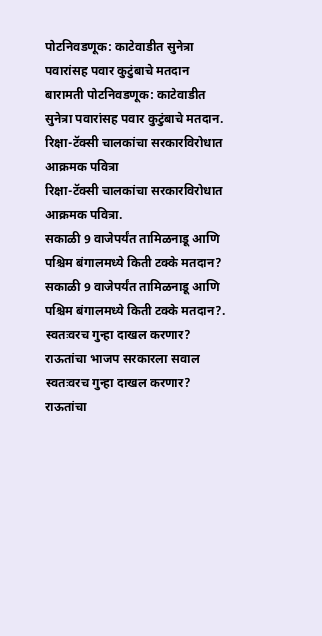पोटनिवडणूक: काटेवाडीत सुनेत्रा पवारांसह पवार कुटुंबाचे मतदान
बारामती पोटनिवडणूक: काटेवाडीत सुनेत्रा पवारांसह पवार कुटुंबाचे मतदान.
रिक्षा-टॅक्सी चालकांचा सरकारविरोधात आक्रमक पवित्रा
रिक्षा-टॅक्सी चालकांचा सरकारविरोधात आक्रमक पवित्रा.
सकाळी 9 वाजेपर्यंत तामिळनाडू आणि पश्चिम बंगालमध्ये किती टक्के मतदान?
सकाळी 9 वाजेपर्यंत तामिळनाडू आणि पश्चिम बंगालमध्ये किती टक्के मतदान?.
स्वतःवरच गुन्हा दाखल करणार? राऊतांचा भाजप सरकारला सवाल
स्वतःवरच गुन्हा दाखल करणार? राऊतांचा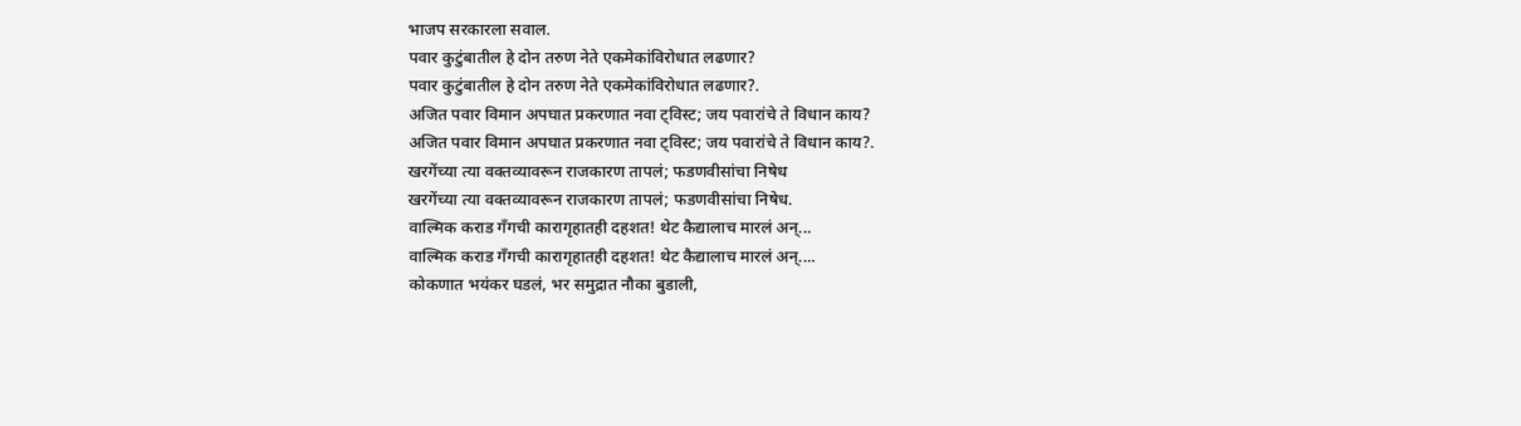भाजप सरकारला सवाल.
पवार कुटुंबातील हे दोन तरुण नेते एकमेकांविरोधात लढणार?
पवार कुटुंबातील हे दोन तरुण नेते एकमेकांविरोधात लढणार?.
अजित पवार विमान अपघात प्रकरणात नवा ट्विस्ट; जय पवारांचे ते विधान काय?
अजित पवार विमान अपघात प्रकरणात नवा ट्विस्ट; जय पवारांचे ते विधान काय?.
खरगेंच्या त्या वक्तव्यावरून राजकारण तापलं; फडणवीसांचा निषेध
खरगेंच्या त्या वक्तव्यावरून राजकारण तापलं; फडणवीसांचा निषेध.
वाल्मिक कराड गँगची कारागृहातही दहशत! थेट कैद्यालाच मारलं अन्...
वाल्मिक कराड गँगची कारागृहातही दहशत! थेट कैद्यालाच मारलं अन्....
कोकणात भयंकर घडलं, भर समुद्रात नौका बुडाली,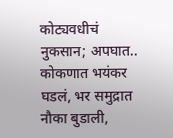कोट्यवधीचं नुकसान; अपघात..
कोकणात भयंकर घडलं, भर समुद्रात नौका बुडाली,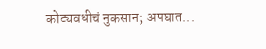कोट्यवधीचं नुकसान; अपघात...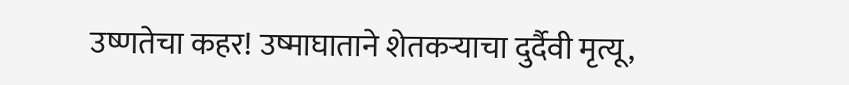उष्णतेचा कहर! उष्माघाताने शेतकऱ्याचा दुर्दैवी मृत्यू,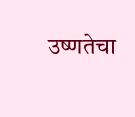उष्णतेचा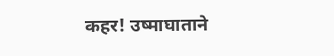कहर! उष्माघाताने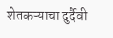शेतकऱ्याचा दुर्दैवी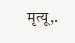मृत्यू,.